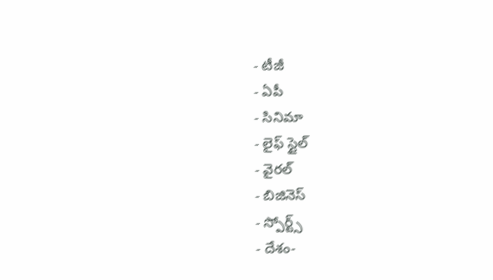- టీజీ
- ఏపీ
- సినిమా
- లైఫ్ స్టైల్
- వైరల్
- బిజినెస్
- స్పోర్ట్స్
- దేశం-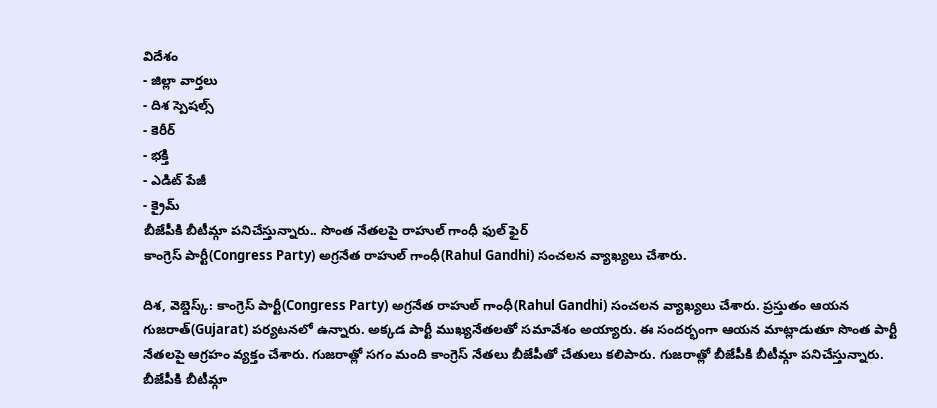విదేశం
- జిల్లా వార్తలు
- దిశ స్పెషల్స్
- కెరీర్
- భక్తి
- ఎడిట్ పేజీ
- క్రైమ్
బీజేపీకి బీటీమ్గా పనిచేస్తున్నారు.. సొంత నేతలపై రాహుల్ గాంధీ ఫుల్ ఫైర్
కాంగ్రెస్ పార్టీ(Congress Party) అగ్రనేత రాహుల్ గాంధీ(Rahul Gandhi) సంచలన వ్యాఖ్యలు చేశారు.

దిశ, వెబ్డెస్క్: కాంగ్రెస్ పార్టీ(Congress Party) అగ్రనేత రాహుల్ గాంధీ(Rahul Gandhi) సంచలన వ్యాఖ్యలు చేశారు. ప్రస్తుతం ఆయన గుజరాత్(Gujarat) పర్యటనలో ఉన్నారు. అక్కడ పార్టీ ముఖ్యనేతలతో సమావేశం అయ్యారు. ఈ సందర్భంగా ఆయన మాట్లాడుతూ సొంత పార్టీ నేతలపై ఆగ్రహం వ్యక్తం చేశారు. గుజరాత్లో సగం మంది కాంగ్రెస్ నేతలు బీజేపీతో చేతులు కలిపారు. గుజరాత్లో బీజేపీకి బీటీమ్గా పనిచేస్తున్నారు. బీజేపీకి బీటీమ్గా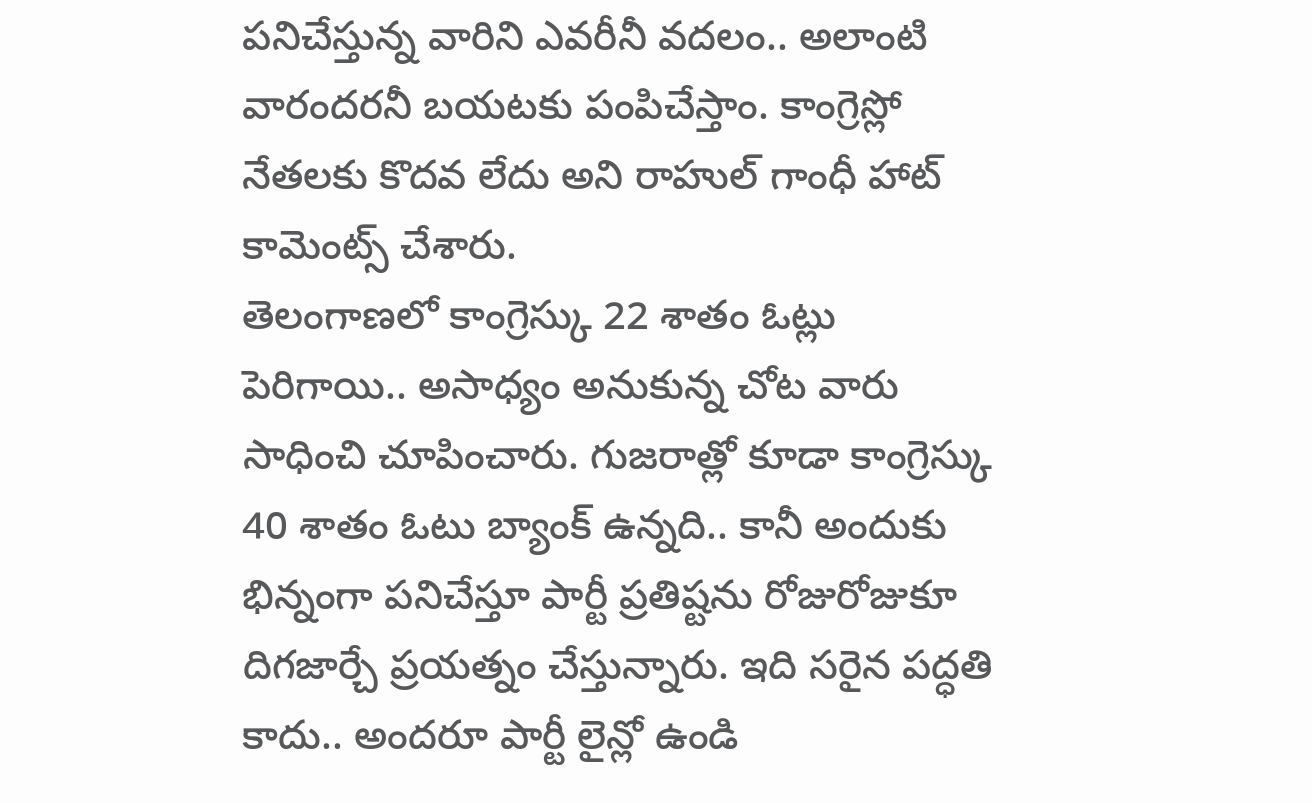పనిచేస్తున్న వారిని ఎవరీనీ వదలం.. అలాంటి వారందరనీ బయటకు పంపిచేస్తాం. కాంగ్రెస్లో నేతలకు కొదవ లేదు అని రాహుల్ గాంధీ హాట్ కామెంట్స్ చేశారు.
తెలంగాణలో కాంగ్రెస్కు 22 శాతం ఓట్లు పెరిగాయి.. అసాధ్యం అనుకున్న చోట వారు సాధించి చూపించారు. గుజరాత్లో కూడా కాంగ్రెస్కు 40 శాతం ఓటు బ్యాంక్ ఉన్నది.. కానీ అందుకు భిన్నంగా పనిచేస్తూ పార్టీ ప్రతిష్టను రోజురోజుకూ దిగజార్చే ప్రయత్నం చేస్తున్నారు. ఇది సరైన పద్ధతి కాదు.. అందరూ పార్టీ లైన్లో ఉండి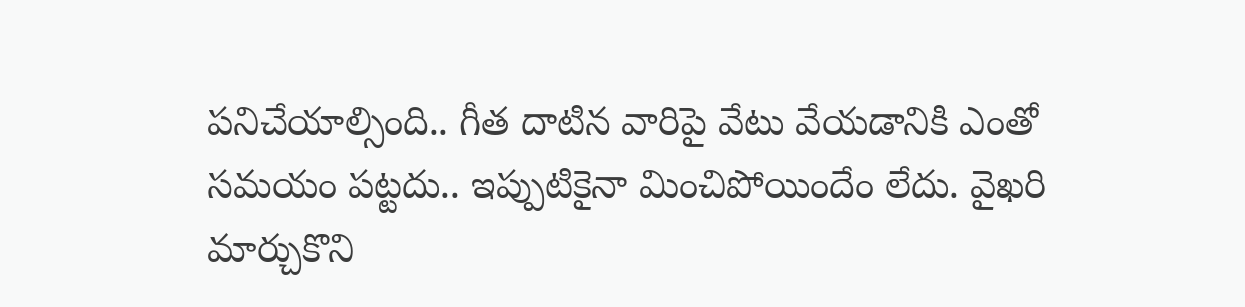పనిచేయాల్సింది.. గీత దాటిన వారిపై వేటు వేయడానికి ఎంతో సమయం పట్టదు.. ఇప్పుటికైనా మించిపోయిందేం లేదు. వైఖరి మార్చుకొని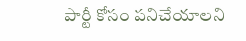పార్టీ కోసం పనిచేయాలని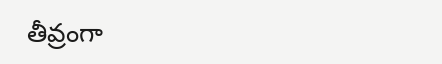తీవ్రంగా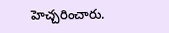హెచ్చరించారు.